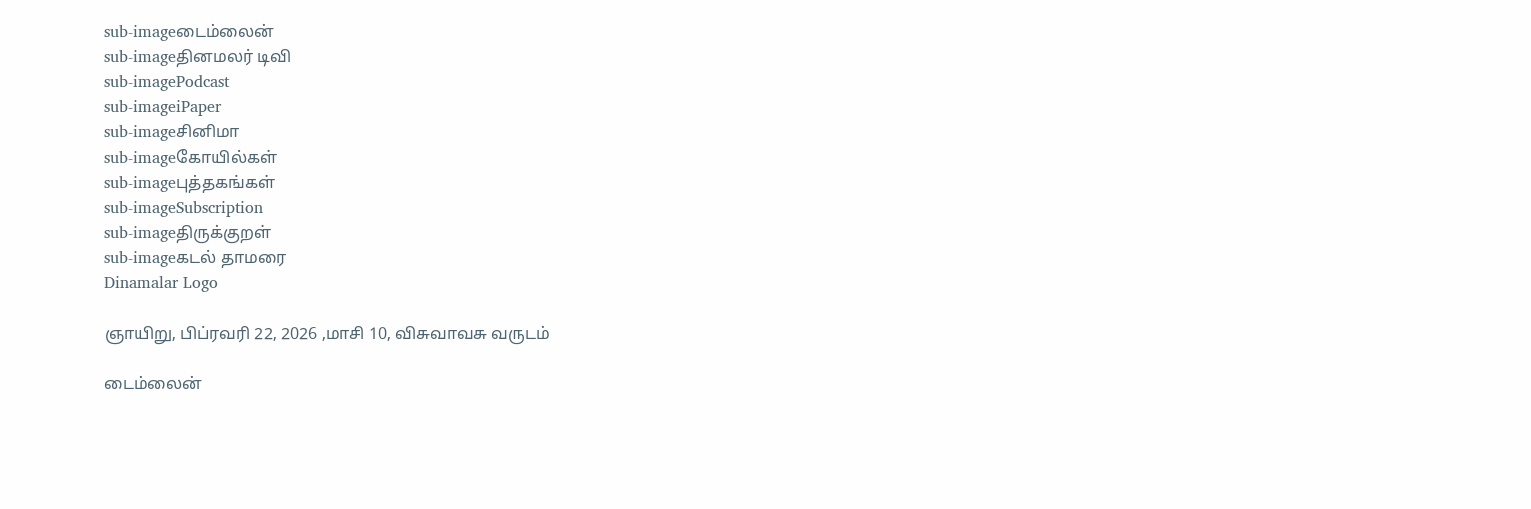sub-imageடைம்லைன்
sub-imageதினமலர் டிவி
sub-imagePodcast
sub-imageiPaper
sub-imageசினிமா
sub-imageகோயில்கள்
sub-imageபுத்தகங்கள்
sub-imageSubscription
sub-imageதிருக்குறள்
sub-imageகடல் தாமரை
Dinamalar Logo

ஞாயிறு, பிப்ரவரி 22, 2026 ,மாசி 10, விசுவாவசு வருடம்

டைம்லைன்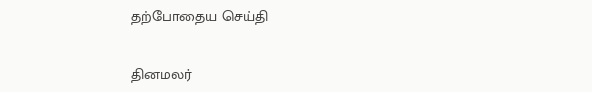தற்போதைய செய்தி


தினமலர்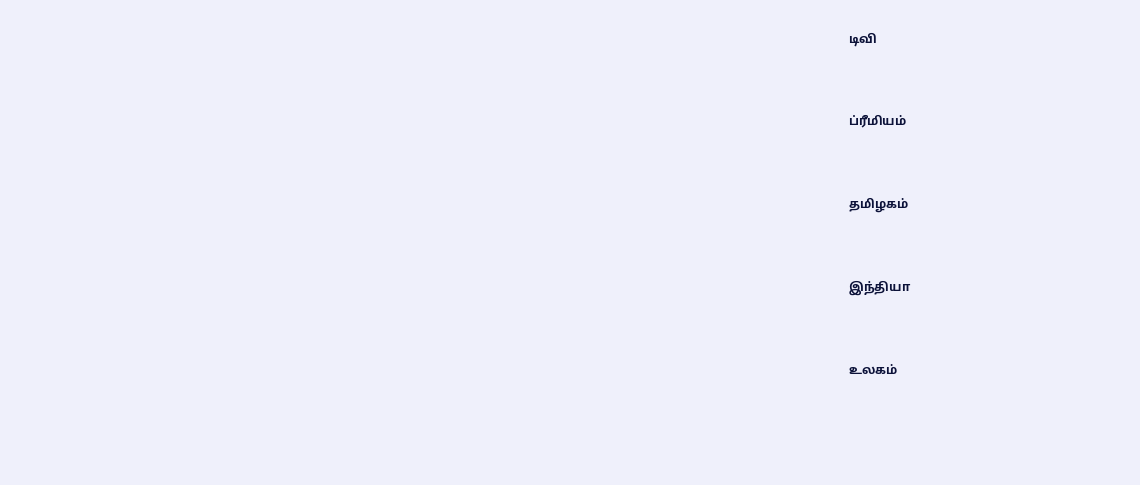டிவி


ப்ரீமியம்


தமிழகம்


இந்தியா


உலகம்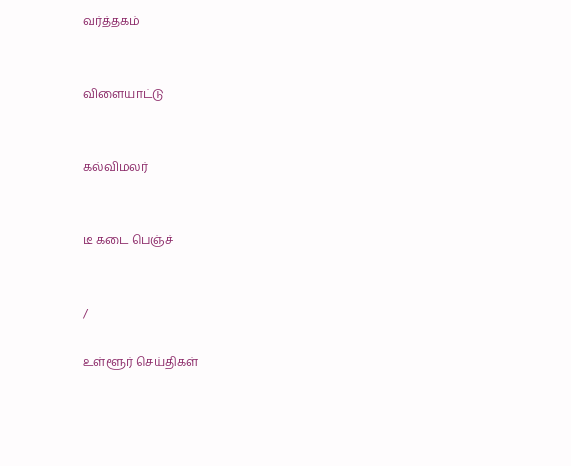வர்த்தகம்


விளையாட்டு


கல்விமலர்


டீ கடை பெஞ்ச்


/

உள்ளூர் செய்திகள்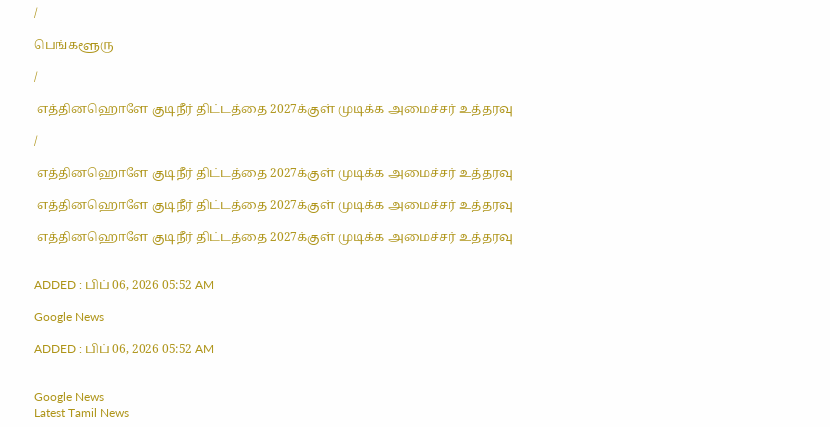/

பெங்களூரு

/

 எத்தினஹொளே குடிநீர் திட்டத்தை 2027க்குள் முடிக்க அமைச்சர் உத்தரவு

/

 எத்தினஹொளே குடிநீர் திட்டத்தை 2027க்குள் முடிக்க அமைச்சர் உத்தரவு

 எத்தினஹொளே குடிநீர் திட்டத்தை 2027க்குள் முடிக்க அமைச்சர் உத்தரவு

 எத்தினஹொளே குடிநீர் திட்டத்தை 2027க்குள் முடிக்க அமைச்சர் உத்தரவு


ADDED : பிப் 06, 2026 05:52 AM

Google News

ADDED : பிப் 06, 2026 05:52 AM


Google News
Latest Tamil News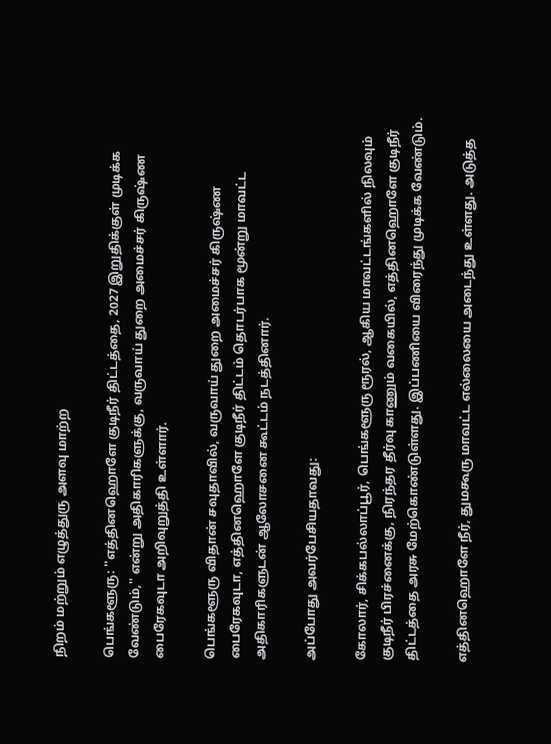நிறம் மற்றும் எழுத்துரு அளவு மாற்ற

பெங்களூரு: ''எத்தினஹொளே குடிநீர் திட்டத்தை, 2027 இறுதிக்குள் முடிக்க வேண்டும்,'' என்று அதிகாரிகளுக்கு, வருவாய் துறை அமைச்சர் கிருஷ்ண பைரேகவுடா அறிவுறுத்தி உள்ளார்.

பெங்களூரு விதான் சவுதாவில், வருவாய் துறை அமைச்சர் கிருஷ்ண பைரேகவுடா, எத்தினஹொளே குடிநீர் திட்டம் தொடர்பாக மூன்று மாவட்ட அதிகாரிகளுடன் ஆலோசனை கூட்டம் நடத்தினார்.

அப்போது அவர்பேசியதாவது:

கோலார், சிக்கபல்லாப்பூர், பெங்களூரு ரூரல், ஆகிய மாவட்டங்களில் நிலவும் குடிநீர் பிரச்னைக்கு, நிரந்தர தீர்வு காணும் வகையில், எத்தினஹொளே குடிநீர் திட்டத்தை அரசு மேற்கொண்டுள்ளது. இப்பணியை விரைந்து முடிக்க வேண்டும்.

எத்தினஹொளே நீர், துமகூரு மாவட்ட எல்லையை அடைந்து உள்ளது. அடுத்த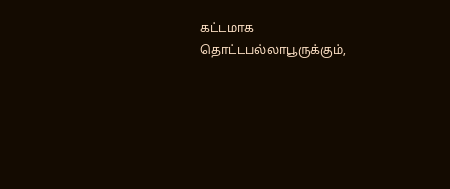கட்டமாக தொட்டபல்லாபூருக்கும்,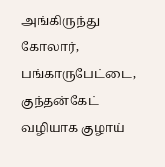அங்கிருந்து கோலார், பங்காருபேட்டை, குந்தன்கேட் வழியாக குழாய்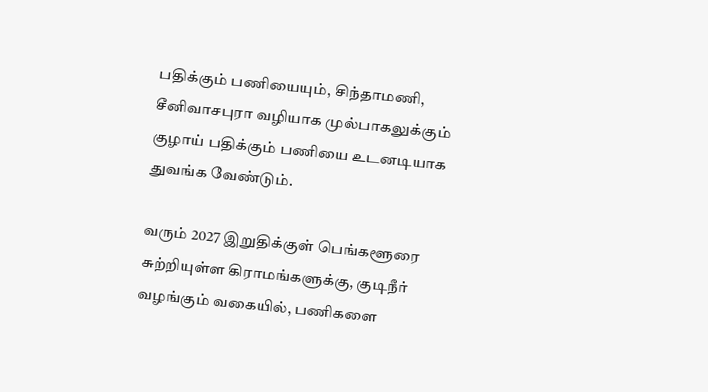பதிக்கும் பணியையும், சிந்தாமணி, சீனிவாசபுரா வழியாக முல்பாகலுக்கும் குழாய் பதிக்கும் பணியை உடனடியாக துவங்க வேண்டும்.

வரும் 2027 இறுதிக்குள் பெங்களூரை சுற்றியுள்ள கிராமங்களுக்கு, குடிநீர் வழங்கும் வகையில், பணிகளை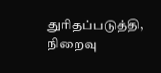துரிதப்படுத்தி, நிறைவு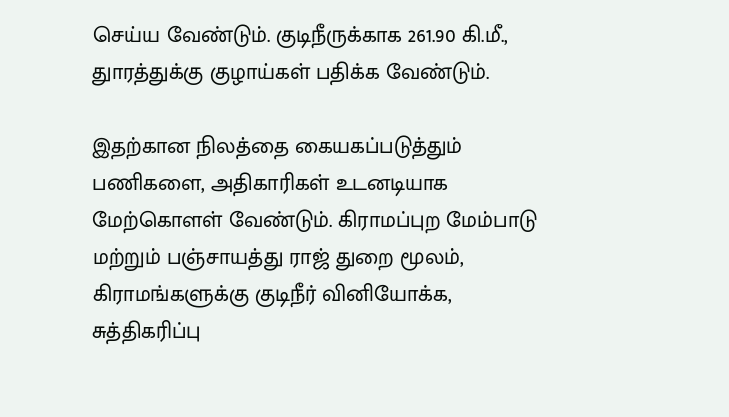செய்ய வேண்டும். குடிநீருக்காக 261.90 கி.மீ., துாரத்துக்கு குழாய்கள் பதிக்க வேண்டும்.

இதற்கான நிலத்தை கையகப்படுத்தும் பணிகளை, அதிகாரிகள் உடனடியாக மேற்கொளள் வேண்டும். கிராமப்புற மேம்பாடு மற்றும் பஞ்சாயத்து ராஜ் துறை மூலம், கிராமங்களுக்கு குடிநீர் வினியோக்க, சுத்திகரிப்பு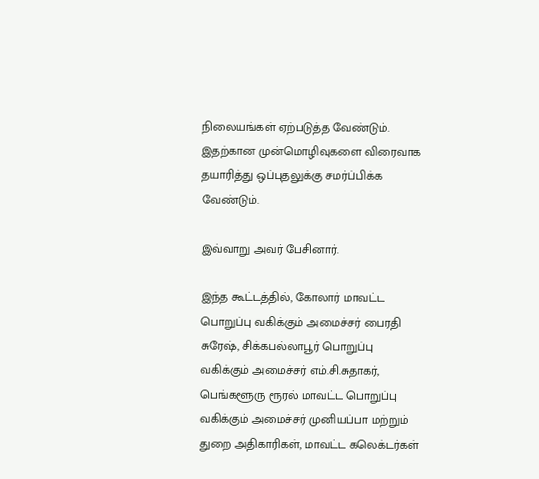நிலையங்கள் ஏற்படுத்த வேண்டும். இதற்கான முன்மொழிவுகளை விரைவாக தயாரித்து ஒப்புதலுக்கு சமர்ப்பிக்க வேண்டும்.

இவ்வாறு அவர் பேசினார்.

இந்த கூட்டத்தில், கோலார் மாவட்ட பொறுப்பு வகிக்கும் அமைச்சர் பைரதி சுரேஷ், சிக்கபல்லாபூர் பொறுப்பு வகிக்கும் அமைச்சர் எம்.சி.சுதாகர், பெங்களூரு ரூரல் மாவட்ட பொறுப்பு வகிக்கும் அமைச்சர் முனியப்பா மற்றும் துறை அதிகாரிகள், மாவட்ட கலெக்டர்கள்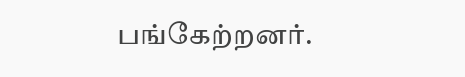பங்கேற்றனர்.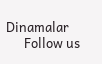Dinamalar
      Follow us